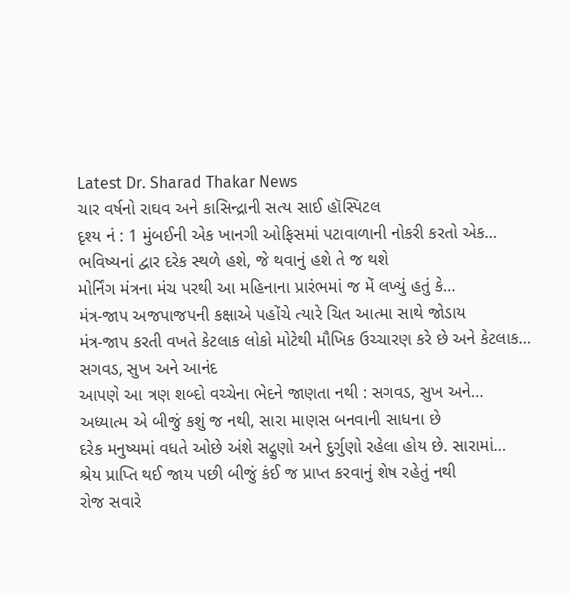Latest Dr. Sharad Thakar News
ચાર વર્ષનો રાઘવ અને કાસિન્દ્રાની સત્ય સાઈ હૉસ્પિટલ
દૃશ્ય નં : 1 મુંબઈની એક ખાનગી ઓફિસમાં પટાવાળાની નોકરી કરતો એક…
ભવિષ્યનાં દ્વાર દરેક સ્થળે હશે, જે થવાનું હશે તે જ થશે
મોર્નિંગ મંત્રના મંચ પરથી આ મહિનાના પ્રારંભમાં જ મેં લખ્યું હતું કે…
મંત્ર-જાપ અજપાજપની કક્ષાએ પહોંચે ત્યારે ચિત આત્મા સાથે જોડાય
મંત્ર-જાપ કરતી વખતે કેટલાક લોકો મોટેથી મૌખિક ઉચ્ચારણ કરે છે અને કેટલાક…
સગવડ, સુખ અને આનંદ
આપણે આ ત્રણ શબ્દો વચ્ચેના ભેદને જાણતા નથી : સગવડ, સુખ અને…
અધ્યાત્મ એ બીજું કશું જ નથી, સારા માણસ બનવાની સાધના છે
દરેક મનુષ્યમાં વધતે ઓછે અંશે સદ્ગુણો અને દુર્ગુણો રહેલા હોય છે. સારામાં…
શ્રેય પ્રાપ્તિ થઈ જાય પછી બીજું કંઈ જ પ્રાપ્ત કરવાનું શેષ રહેતું નથી
રોજ સવારે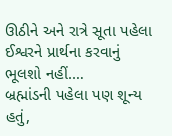ઊઠીને અને રાત્રે સૂતા પહેલા ઈશ્વરને પ્રાર્થના કરવાનું ભૂલશો નહીં.…
બ્રહ્માંડની પહેલા પણ શૂન્ય હતું,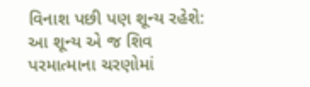વિનાશ પછી પણ શૂન્ય રહેશે: આ શૂન્ય એ જ શિવ
પરમાત્માના ચરણોમાં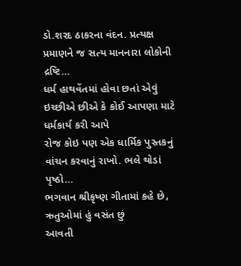ડો.શરદ ઠાકરના વંદન. પ્રત્યક્ષ પ્રમાણને જ સત્ય માનનારા લોકોની દ્રષ્ટિ…
ધર્મ હાથવેંતમાં હોવા છતાં એવું ઇચ્છીએ છીએ કે કોઈ આપણા માટે ધર્મકાર્ય કરી આપે
રોજ કોઇ પણ એક ધાર્મિક પુસ્તકનું વાંચન કરવાનું રાખો. ભલે થોડાં પૃષ્ઠો…
ભગવાન શ્રીકૃષ્ણ ગીતામાં કહે છે, ઋતુઓમાં હું વસંત છું
આવતી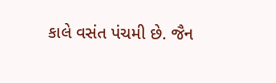કાલે વસંત પંચમી છે. જૈન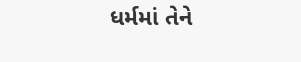ધર્મમાં તેને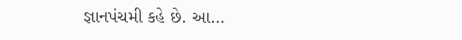જ્ઞાનપંચમી કહે છે. આ…